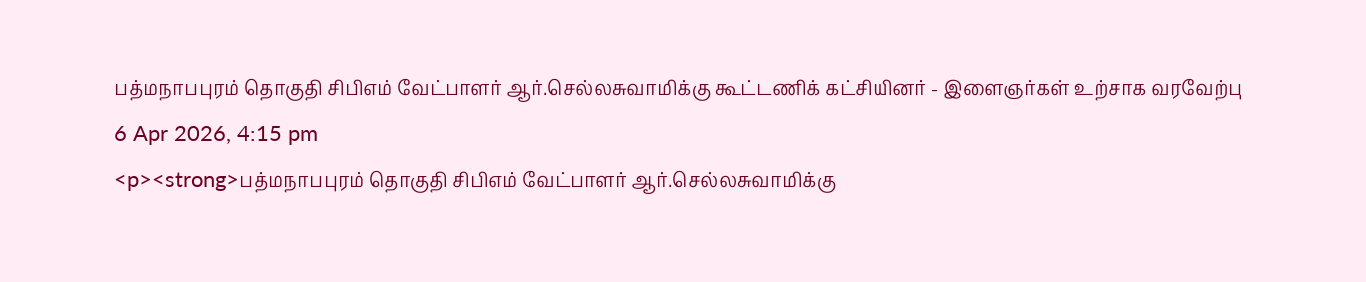பத்மநாபபுரம் தொகுதி சிபிஎம் வேட்பாளர் ஆர்.செல்லசுவாமிக்கு கூட்டணிக் கட்சியினர் - இளைஞர்கள் உற்சாக வரவேற்பு
6 Apr 2026, 4:15 pm
<p><strong>பத்மநாபபுரம் தொகுதி சிபிஎம் வேட்பாளர் ஆர்.செல்லசுவாமிக்கு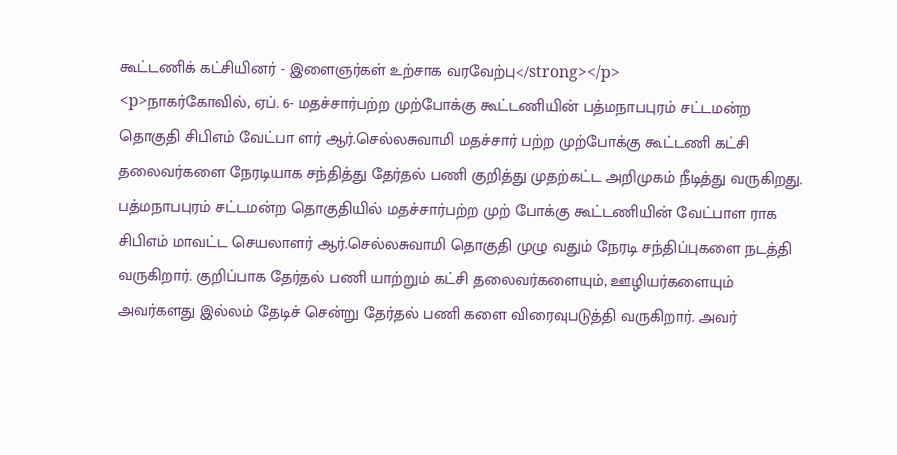கூட்டணிக் கட்சியினர் - இளைஞர்கள் உற்சாக வரவேற்பு</strong></p>
<p>நாகர்கோவில், ஏப். 6- மதச்சார்பற்ற முற்போக்கு கூட்டணியின் பத்மநாபபுரம் சட்டமன்ற தொகுதி சிபிஎம் வேட்பா ளர் ஆர்.செல்லசுவாமி மதச்சார் பற்ற முற்போக்கு கூட்டணி கட்சி தலைவர்களை நேரடியாக சந்தித்து தேர்தல் பணி குறித்து முதற்கட்ட அறிமுகம் நீடித்து வருகிறது. பத்மநாபபுரம் சட்டமன்ற தொகுதியில் மதச்சார்பற்ற முற் போக்கு கூட்டணியின் வேட்பாள ராக சிபிஎம் மாவட்ட செயலாளர் ஆர்.செல்லசுவாமி தொகுதி முழு வதும் நேரடி சந்திப்புகளை நடத்தி வருகிறார். குறிப்பாக தேர்தல் பணி யாற்றும் கட்சி தலைவர்களையும், ஊழியர்களையும் அவர்களது இல்லம் தேடிச் சென்று தேர்தல் பணி களை விரைவுபடுத்தி வருகிறார். அவர்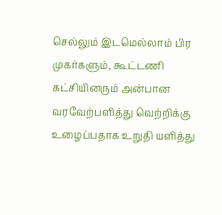செல்லும் இடமெல்லாம் பிர முகர்களும், கூட்டணி கட்சியினரும் அன்பான வரவேற்பளித்து வெற்றிக்கு உழைப்பதாக உறுதி யளித்து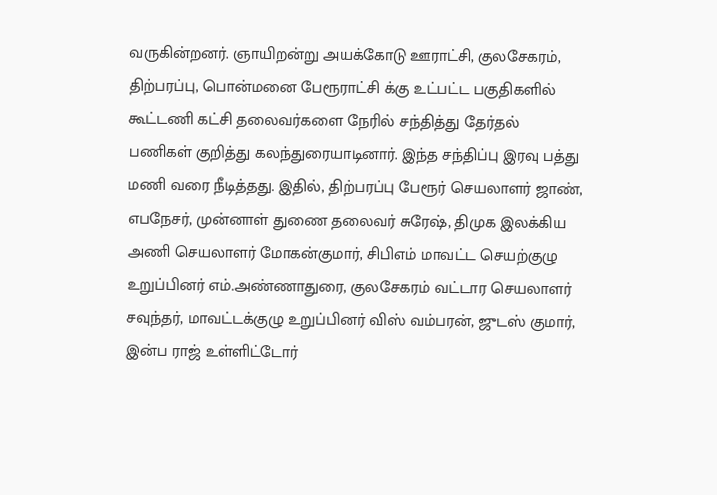வருகின்றனர். ஞாயிறன்று அயக்கோடு ஊராட்சி, குலசேகரம், திற்பரப்பு, பொன்மனை பேரூராட்சி க்கு உட்பட்ட பகுதிகளில் கூட்டணி கட்சி தலைவர்களை நேரில் சந்தித்து தேர்தல் பணிகள் குறித்து கலந்துரையாடினார். இந்த சந்திப்பு இரவு பத்து மணி வரை நீடித்தது. இதில், திற்பரப்பு பேரூர் செயலாளர் ஜாண், எபநேசர், முன்னாள் துணை தலைவர் சுரேஷ், திமுக இலக்கிய அணி செயலாளர் மோகன்குமார், சிபிஎம் மாவட்ட செயற்குழு உறுப்பினர் எம்.அண்ணாதுரை, குலசேகரம் வட்டார செயலாளர் சவுந்தர், மாவட்டக்குழு உறுப்பினர் விஸ் வம்பரன், ஜுடஸ் குமார், இன்ப ராஜ் உள்ளிட்டோர்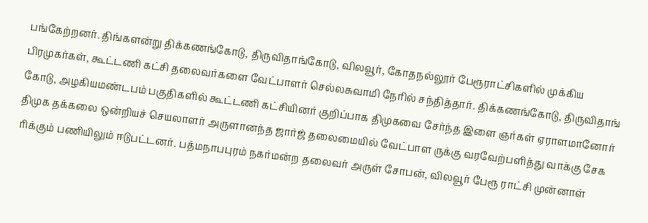பங்கேற்றனர். திங்களன்று திக்கணங்கோடு, திருவிதாங்கோடு, விலவூர், கோதநல்லூர் பேரூராட்சிகளில் முக்கிய பிரமுகர்கள், கூட்டணி கட்சி தலைவர்களை வேட்பாளர் செல்லசுவாமி நேரில் சந்தித்தார். திக்கணங்கோடு, திருவிதாங் கோடு, அழகியமண்டபம் பகுதிகளில் கூட்டணி கட்சியினர் குறிப்பாக திமுகவை சேர்ந்த இளை ஞர்கள் ஏராளமானோர் திமுக தக்கலை ஒன்றியச் செயலாளர் அருளானந்த ஜார்ஜ் தலைமையில் வேட்பாள ருக்கு வரவேற்பளித்து வாக்கு சேக ரிக்கும் பணியிலும் ஈடுபட்டனர். பத்மநாபபுரம் நகர்மன்ற தலைவர் அருள் சோபன், விலவூர் பேரூ ராட்சி முன்னாள்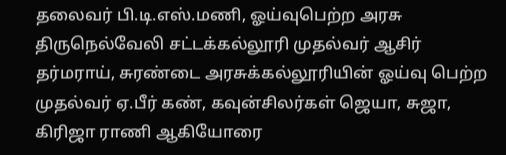தலைவர் பி.டி.எஸ்.மணி, ஓய்வுபெற்ற அரசு திருநெல்வேலி சட்டக்கல்லூரி முதல்வர் ஆசிர் தர்மராய், சுரண்டை அரசுக்கல்லூரியின் ஓய்வு பெற்ற முதல்வர் ஏ.பீர் கண், கவுன்சிலர்கள் ஜெயா, சுஜா, கிரிஜா ராணி ஆகியோரை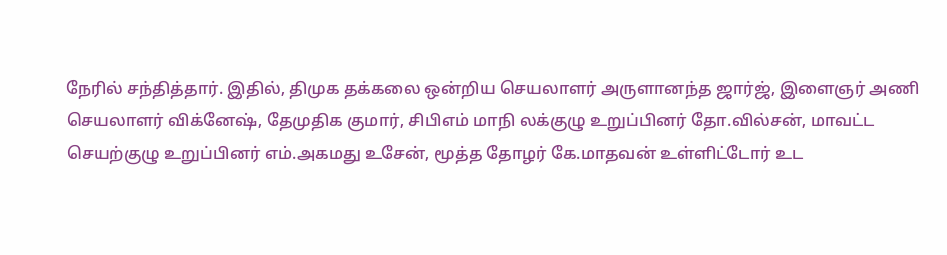நேரில் சந்தித்தார். இதில், திமுக தக்கலை ஒன்றிய செயலாளர் அருளானந்த ஜார்ஜ், இளைஞர் அணி செயலாளர் விக்னேஷ், தேமுதிக குமார், சிபிஎம் மாநி லக்குழு உறுப்பினர் தோ.வில்சன், மாவட்ட செயற்குழு உறுப்பினர் எம்.அகமது உசேன், மூத்த தோழர் கே.மாதவன் உள்ளிட்டோர் உட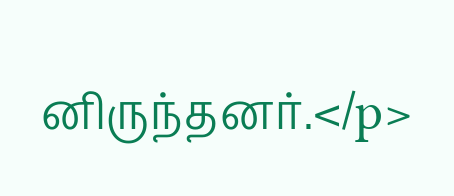னிருந்தனர்.</p>